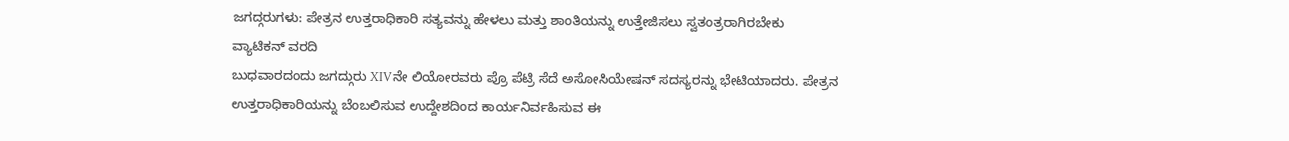ಜಗದ್ಗರುಗಳು: ಪೇತ್ರನ ಉತ್ತರಾಧಿಕಾರಿ ಸತ್ಯವನ್ನು ಹೇಳಲು ಮತ್ತು ಶಾಂತಿಯನ್ನು ಉತ್ತೇಜಿಸಲು ಸ್ವತಂತ್ರರಾಗಿರಬೇಕು
ವ್ಯಾಟಿಕನ್ ವರದಿ
ಬುಧವಾರದಂದು ಜಗದ್ಗುರು XIVನೇ ಲಿಯೋರವರು ಪ್ರೊ ಪೆಟ್ರಿ ಸೆದೆ ಅಸೋಸಿಯೇಷನ್ ಸದಸ್ಯರನ್ನು ಭೇಟಿಯಾದರು. ಪೇತ್ರನ ಉತ್ತರಾಧಿಕಾರಿಯನ್ನು ಬೆಂಬಲಿಸುವ ಉದ್ದೇಶದಿಂದ ಕಾರ್ಯನಿರ್ವಹಿಸುವ ಈ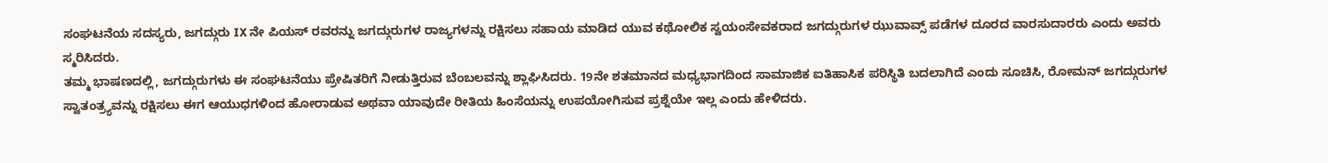ಸಂಘಟನೆಯ ಸದಸ್ಯರು, ಜಗದ್ಗುರು IX ನೇ ಪಿಯಸ್ ರವರನ್ನು ಜಗದ್ಗುರುಗಳ ರಾಜ್ಯಗಳನ್ನು ರಕ್ಷಿಸಲು ಸಹಾಯ ಮಾಡಿದ ಯುವ ಕಥೋಲಿಕ ಸ್ವಯಂಸೇವಕರಾದ ಜಗದ್ಗುರುಗಳ ಝುವಾವ್ಸ್ ಪಡೆಗಳ ದೂರದ ವಾರಸುದಾರರು ಎಂದು ಅವರು ಸ್ಮರಿಸಿದರು.
ತಮ್ಮ ಭಾಷಣದಲ್ಲಿ, ಜಗದ್ಗುರುಗಳು ಈ ಸಂಘಟನೆಯು ಪ್ರೇಷಿತರಿಗೆ ನೀಡುತ್ತಿರುವ ಬೆಂಬಲವನ್ನು ಶ್ಲಾಘಿಸಿದರು. 19ನೇ ಶತಮಾನದ ಮಧ್ಯಭಾಗದಿಂದ ಸಾಮಾಜಿಕ ಐತಿಹಾಸಿಕ ಪರಿಸ್ಥಿತಿ ಬದಲಾಗಿದೆ ಎಂದು ಸೂಚಿಸಿ, ರೋಮನ್ ಜಗದ್ಗುರುಗಳ ಸ್ವಾತಂತ್ರ್ಯವನ್ನು ರಕ್ಷಿಸಲು ಈಗ ಆಯುಧಗಳಿಂದ ಹೋರಾಡುವ ಅಥವಾ ಯಾವುದೇ ರೀತಿಯ ಹಿಂಸೆಯನ್ನು ಉಪಯೋಗಿಸುವ ಪ್ರಶ್ನೆಯೇ ಇಲ್ಲ ಎಂದು ಹೇಳಿದರು.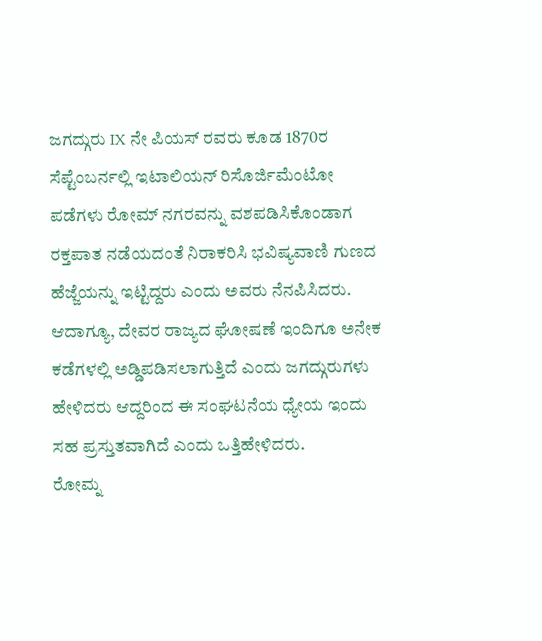ಜಗದ್ಗುರು IX ನೇ ಪಿಯಸ್ ರವರು ಕೂಡ 1870ರ ಸೆಪ್ಟೆಂಬರ್ನಲ್ಲಿ ಇಟಾಲಿಯನ್ ರಿಸೊರ್ಜಿಮೆಂಟೋ ಪಡೆಗಳು ರೋಮ್ ನಗರವನ್ನು ವಶಪಡಿಸಿಕೊಂಡಾಗ ರಕ್ತಪಾತ ನಡೆಯದಂತೆ ನಿರಾಕರಿಸಿ ಭವಿಷ್ಯವಾಣಿ ಗುಣದ ಹೆಜ್ಜೆಯನ್ನು ಇಟ್ಟಿದ್ದರು ಎಂದು ಅವರು ನೆನಪಿಸಿದರು. ಆದಾಗ್ಯೂ, ದೇವರ ರಾಜ್ಯದ ಘೋಷಣೆ ಇಂದಿಗೂ ಅನೇಕ ಕಡೆಗಳಲ್ಲಿ ಅಡ್ಡಿಪಡಿಸಲಾಗುತ್ತಿದೆ ಎಂದು ಜಗದ್ಗುರುಗಳು ಹೇಳಿದರು ಆದ್ದರಿಂದ ಈ ಸಂಘಟನೆಯ ಧ್ಯೇಯ ಇಂದು ಸಹ ಪ್ರಸ್ತುತವಾಗಿದೆ ಎಂದು ಒತ್ತಿಹೇಳಿದರು.
ರೋಮ್ನ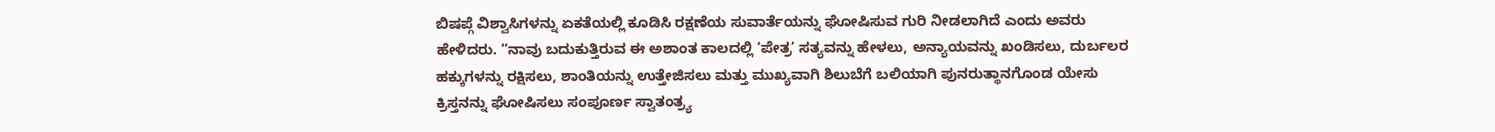ಬಿಷಪ್ಗೆ ವಿಶ್ವಾಸಿಗಳನ್ನು ಏಕತೆಯಲ್ಲಿ ಕೂಡಿಸಿ ರಕ್ಷಣೆಯ ಸುವಾರ್ತೆಯನ್ನು ಘೋಷಿಸುವ ಗುರಿ ನೀಡಲಾಗಿದೆ ಎಂದು ಅವರು ಹೇಳಿದರು. “ನಾವು ಬದುಕುತ್ತಿರುವ ಈ ಅಶಾಂತ ಕಾಲದಲ್ಲಿ ‘ಪೇತ್ರ’ ಸತ್ಯವನ್ನು ಹೇಳಲು, ಅನ್ಯಾಯವನ್ನು ಖಂಡಿಸಲು, ದುರ್ಬಲರ ಹಕ್ಕುಗಳನ್ನು ರಕ್ಷಿಸಲು, ಶಾಂತಿಯನ್ನು ಉತ್ತೇಜಿಸಲು ಮತ್ತು ಮುಖ್ಯವಾಗಿ ಶಿಲುಬೆಗೆ ಬಲಿಯಾಗಿ ಪುನರುತ್ಥಾನಗೊಂಡ ಯೇಸು ಕ್ರಿಸ್ತನನ್ನು ಘೋಷಿಸಲು ಸಂಪೂರ್ಣ ಸ್ವಾತಂತ್ರ್ಯ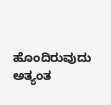ಹೊಂದಿರುವುದು ಅತ್ಯಂತ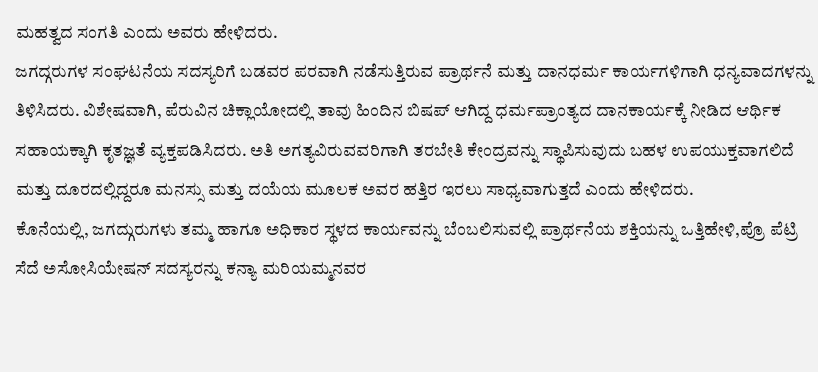ಮಹತ್ವದ ಸಂಗತಿ ಎಂದು ಅವರು ಹೇಳಿದರು.
ಜಗದ್ಗರುಗಳ ಸಂಘಟನೆಯ ಸದಸ್ಯರಿಗೆ ಬಡವರ ಪರವಾಗಿ ನಡೆಸುತ್ತಿರುವ ಪ್ರಾರ್ಥನೆ ಮತ್ತು ದಾನಧರ್ಮ ಕಾರ್ಯಗಳಿಗಾಗಿ ಧನ್ಯವಾದಗಳನ್ನು ತಿಳಿಸಿದರು. ವಿಶೇಷವಾಗಿ, ಪೆರುವಿನ ಚಿಕ್ಲಾಯೋದಲ್ಲಿ ತಾವು ಹಿಂದಿನ ಬಿಷಪ್ ಆಗಿದ್ದ ಧರ್ಮಪ್ರಾಂತ್ಯದ ದಾನಕಾರ್ಯಕ್ಕೆ ನೀಡಿದ ಆರ್ಥಿಕ ಸಹಾಯಕ್ಕಾಗಿ ಕೃತಜ್ಞತೆ ವ್ಯಕ್ತಪಡಿಸಿದರು. ಅತಿ ಅಗತ್ಯವಿರುವವರಿಗಾಗಿ ತರಬೇತಿ ಕೇಂದ್ರವನ್ನು ಸ್ಥಾಪಿಸುವುದು ಬಹಳ ಉಪಯುಕ್ತವಾಗಲಿದೆ ಮತ್ತು ದೂರದಲ್ಲಿದ್ದರೂ ಮನಸ್ಸು ಮತ್ತು ದಯೆಯ ಮೂಲಕ ಅವರ ಹತ್ತಿರ ಇರಲು ಸಾಧ್ಯವಾಗುತ್ತದೆ ಎಂದು ಹೇಳಿದರು.
ಕೊನೆಯಲ್ಲಿ, ಜಗದ್ಗುರುಗಳು ತಮ್ಮ ಹಾಗೂ ಅಧಿಕಾರ ಸ್ಥಳದ ಕಾರ್ಯವನ್ನು ಬೆಂಬಲಿಸುವಲ್ಲಿ ಪ್ರಾರ್ಥನೆಯ ಶಕ್ತಿಯನ್ನು ಒತ್ತಿಹೇಳಿ,ಪ್ರೊ ಪೆಟ್ರಿ ಸೆದೆ ಅಸೋಸಿಯೇಷನ್ ಸದಸ್ಯರನ್ನು ಕನ್ಯಾ ಮರಿಯಮ್ಮನವರ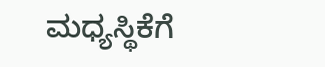ಮಧ್ಯಸ್ಥಿಕೆಗೆ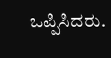ಒಪ್ಪಿಸಿದರು.